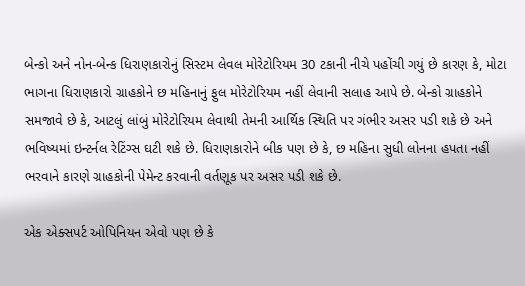બેન્કો અને નોન-બેન્ક ધિરાણકારોનું સિસ્ટમ લેવલ મોરેટોરિયમ 30 ટકાની નીચે પહોંચી ગયું છે કારણ કે, મોટા ભાગના ધિરાણકારો ગ્રાહકોને છ મહિનાનું ફુલ મોરેટોરિયમ નહીં લેવાની સલાહ આપે છે. બેન્કો ગ્રાહકોને સમજાવે છે કે, આટલું લાંબું મોરેટોરિયમ લેવાથી તેમની આર્થિક સ્થિતિ પર ગંભીર અસર પડી શકે છે અને ભવિષ્યમાં ઇન્ટર્નલ રેટિંગ્સ ઘટી શકે છે. ધિરાણકારોને બીક પણ છે કે, છ મહિના સુધી લોનના હપતા નહીં ભરવાને કારણે ગ્રાહકોની પેમેન્ટ કરવાની વર્તણૂક પર અસર પડી શકે છે.

એક એક્સપર્ટ ઓપિનિયન એવો પણ છે કે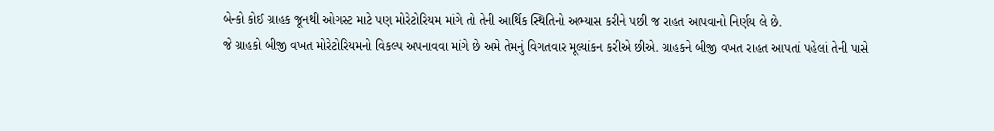બેન્કો કોઈ ગ્રાહક જૂનથી ઓગસ્ટ માટે પણ મોરેટોરિયમ માંગે તો તેની આર્થિક સ્થિતિનો અભ્યાસ કરીને પછી જ રાહત આપવાનો નિર્ણય લે છે.
જે ગ્રાહકો બીજી વખત મોરેટોરિયમનો વિકલ્પ અપનાવવા માંગે છે અમે તેમનું વિગતવાર મૂલ્યાંકન કરીએ છીએ. ગ્રાહકને બીજી વખત રાહત આપતાં પહેલાં તેની પાસે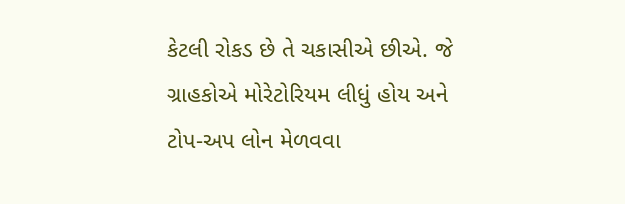કેટલી રોકડ છે તે ચકાસીએ છીએ. જે ગ્રાહકોએ મોરેટોરિયમ લીધું હોય અને ટોપ-અપ લોન મેળવવા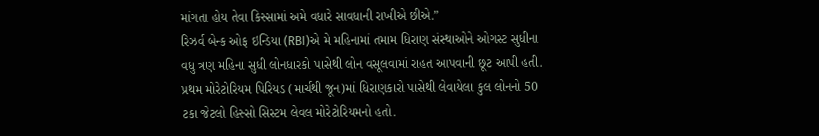માંગતા હોય તેવા કિસ્સામાં અમે વધારે સાવધાની રાખીએ છીએ.”
રિઝર્વ બેન્ક ઓફ ઇન્ડિયા (RBI)એ મે મહિનામાં તમામ ધિરાણ સંસ્થાઓને ઓગસ્ટ સુધીના વધુ ત્રણ મહિના સુધી લોનધારકો પાસેથી લોન વસૂલવામાં રાહત આપવાની છૂટ આપી હતી. પ્રથમ મોરેટોરિયમ પિરિયડ (માર્ચથી જૂન)માં ધિરાણકારો પાસેથી લેવાયેલા કુલ લોનનો 50 ટકા જેટલો હિસ્સો સિસ્ટમ લેવલ મોરેટોરિયમનો હતો.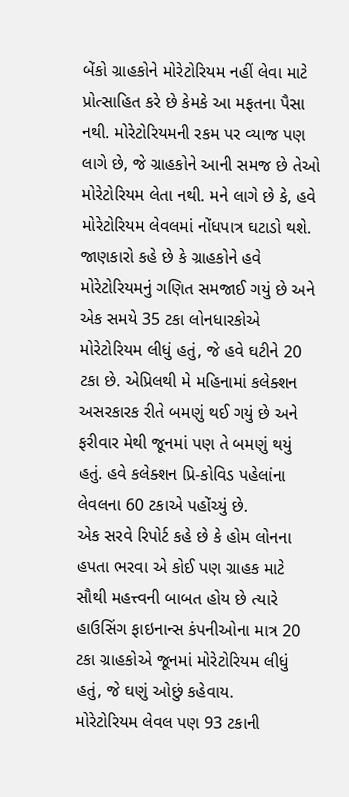બેંકો ગ્રાહકોને મોરેટોરિયમ નહીં લેવા માટે પ્રોત્સાહિત કરે છે કેમકે આ મફતના પૈસા નથી. મોરેટોરિયમની રકમ પર વ્યાજ પણ લાગે છે, જે ગ્રાહકોને આની સમજ છે તેઓ મોરેટોરિયમ લેતા નથી. મને લાગે છે કે, હવે મોરેટોરિયમ લેવલમાં નોંધપાત્ર ઘટાડો થશે.
જાણકારો કહે છે કે ગ્રાહકોને હવે મોરેટોરિયમનું ગણિત સમજાઈ ગયું છે અને એક સમયે 35 ટકા લોનધારકોએ મોરેટોરિયમ લીધું હતું, જે હવે ઘટીને 20 ટકા છે. એપ્રિલથી મે મહિનામાં કલેક્શન અસરકારક રીતે બમણું થઈ ગયું છે અને ફરીવાર મેથી જૂનમાં પણ તે બમણું થયું હતું. હવે કલેક્શન પ્રિ-કોવિડ પહેલાંના લેવલના 60 ટકાએ પહોંચ્યું છે.
એક સરવે રિપોર્ટ કહે છે કે હોમ લોનના હપતા ભરવા એ કોઈ પણ ગ્રાહક માટે સૌથી મહત્ત્વની બાબત હોય છે ત્યારે હાઉસિંગ ફાઇનાન્સ કંપનીઓના માત્ર 20 ટકા ગ્રાહકોએ જૂનમાં મોરેટોરિયમ લીધું હતું, જે ઘણું ઓછું કહેવાય.
મોરેટોરિયમ લેવલ પણ 93 ટકાની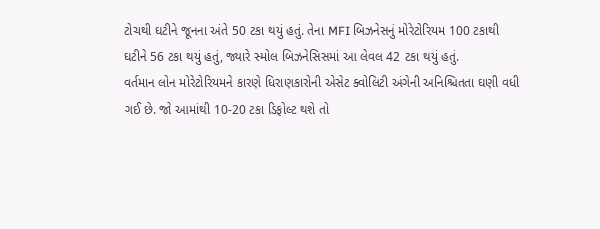ટોચથી ઘટીને જૂનના અંતે 50 ટકા થયું હતું. તેના MFI બિઝનેસનું મોરેટોરિયમ 100 ટકાથી ઘટીને 56 ટકા થયું હતું, જ્યારે સ્મોલ બિઝનેસિસમાં આ લેવલ 42 ટકા થયું હતું.
વર્તમાન લોન મોરેટોરિયમને કારણે ધિરાણકારોની એસેટ ક્વોલિટી અંગેની અનિશ્ચિતતા ઘણી વધી ગઈ છે. જો આમાંથી 10-20 ટકા ડિફોલ્ટ થશે તો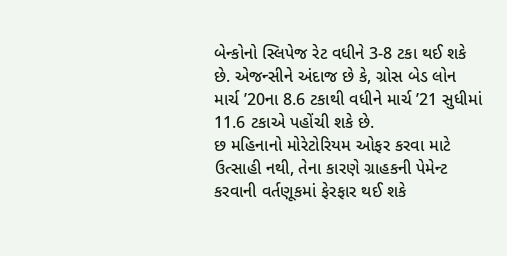બેન્કોનો સ્લિપેજ રેટ વધીને 3-8 ટકા થઈ શકે છે. એજન્સીને અંદાજ છે કે, ગ્રોસ બેડ લોન માર્ચ ’20ના 8.6 ટકાથી વધીને માર્ચ ’21 સુધીમાં 11.6 ટકાએ પહોંચી શકે છે.
છ મહિનાનો મોરેટોરિયમ ઓફર કરવા માટે ઉત્સાહી નથી, તેના કારણે ગ્રાહકની પેમેન્ટ કરવાની વર્તણૂકમાં ફેરફાર થઈ શકે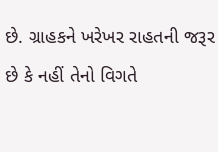છે. ગ્રાહકને ખરેખર રાહતની જરૂર છે કે નહીં તેનો વિગતે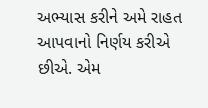અભ્યાસ કરીને અમે રાહત આપવાનો નિર્ણય કરીએ છીએ. એમ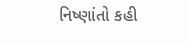નિષ્ણાંતો કહી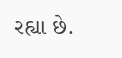રહ્યા છે.